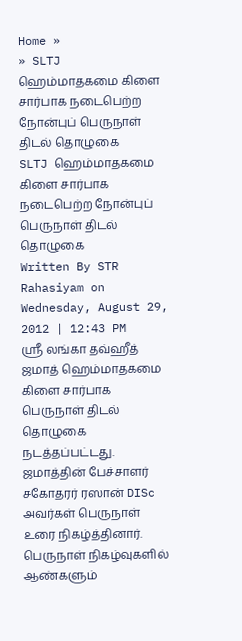Home »
» SLTJ ஹெம்மாதகமை கிளை சார்பாக நடைபெற்ற நோன்புப் பெருநாள் திடல் தொழுகை
SLTJ ஹெம்மாதகமை கிளை சார்பாக நடைபெற்ற நோன்புப் பெருநாள் திடல் தொழுகை
Written By STR Rahasiyam on Wednesday, August 29, 2012 | 12:43 PM
ஸ்ரீ லங்கா தவ்ஹீத் ஜமாத் ஹெம்மாதகமை கிளை சார்பாக பெருநாள் திடல் தொழுகை நடத்தப்பட்டது. ஜமாத்தின் பேச்சாளர் சகோதரர் ரஸான் DISc அவர்கள் பெருநாள் உரை நிகழ்த்தினார். பெருநாள் நிகழ்வுகளில் ஆண்களும்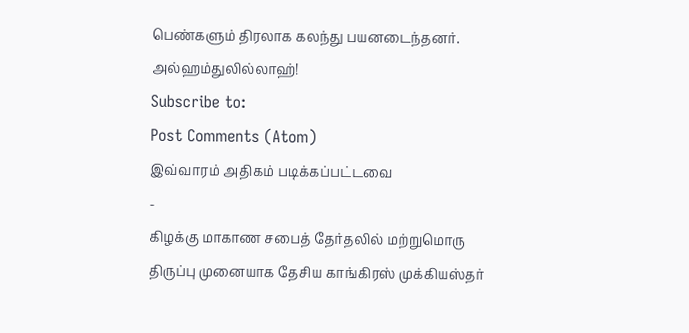பெண்களும் திரலாக கலந்து பயனடைந்தனர். அல்ஹம்துலில்லாஹ்!
Subscribe to:
Post Comments (Atom)
இவ்வாரம் அதிகம் படிக்கப்பட்டவை
-
கிழக்கு மாகாண சபைத் தேர்தலில் மற்றுமொரு திருப்பு முனையாக தேசிய காங்கிரஸ் முக்கியஸ்தர்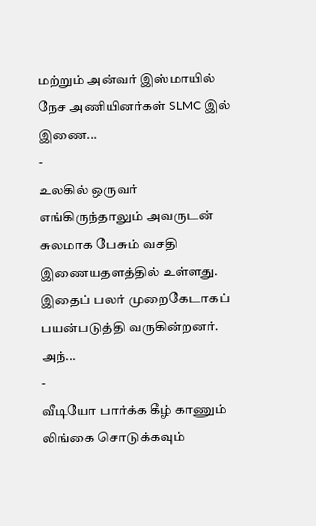மற்றும் அன்வர் இஸ்மாயில் நேச அணியினர்கள் SLMC இல் இணை...
-
உலகில் ஒருவர் எங்கிருந்தாலும் அவருடன் சுலமாக பேசும் வசதி இணையதளத்தில் உள்ளது. இதைப் பலர் முறைகேடாகப் பயன்படுத்தி வருகின்றனர். அந்...
-
வீடியோ பார்க்க கீழ் காணும் லிங்கை சொடுக்கவும்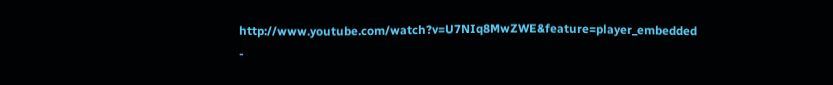http://www.youtube.com/watch?v=U7NIq8MwZWE&feature=player_embedded
-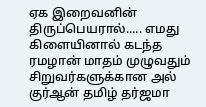ஏக இறைவனின் திருப்பெயரால்..... எமது கிளையினால் கடந்த ரமழான் மாதம் முழுவதும் சிறுவர்களுக்கான அல் குர்ஆன் தமிழ் தர்ஜமா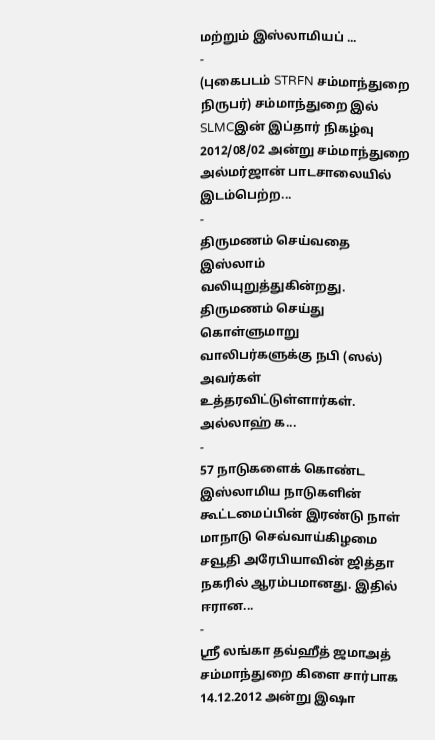மற்றும் இஸ்லாமியப் ...
-
(புகைபடம் STRFN சம்மாந்துறை நிருபர்) சம்மாந்துறை இல் SLMCஇன் இப்தார் நிகழ்வு 2012/08/02 அன்று சம்மாந்துறை அல்மர்ஜான் பாடசாலையில் இடம்பெற்ற...
-
திருமணம் செய்வதை இஸ்லாம் வலியுறுத்துகின்றது. திருமணம் செய்து கொள்ளுமாறு வாலிபர்களுக்கு நபி (ஸல்) அவர்கள் உத்தரவிட்டுள்ளார்கள். அல்லாஹ் க...
-
57 நாடுகளைக் கொண்ட இஸ்லாமிய நாடுகளின் கூட்டமைப்பின் இரண்டு நாள் மாநாடு செவ்வாய்கிழமை சவூதி அரேபியாவின் ஜித்தா நகரில் ஆரம்பமானது. இதில் ஈரான...
-
ஸ்ரீ லங்கா தவ்ஹீத் ஜமாஅத் சம்மாந்துறை கிளை சார்பாக 14.12.2012 அன்று இஷா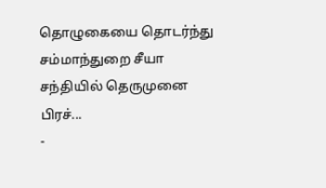தொழுகையை தொடர்ந்து சம்மாந்துறை சீயா சந்தியில் தெருமுனை பிரச்...
-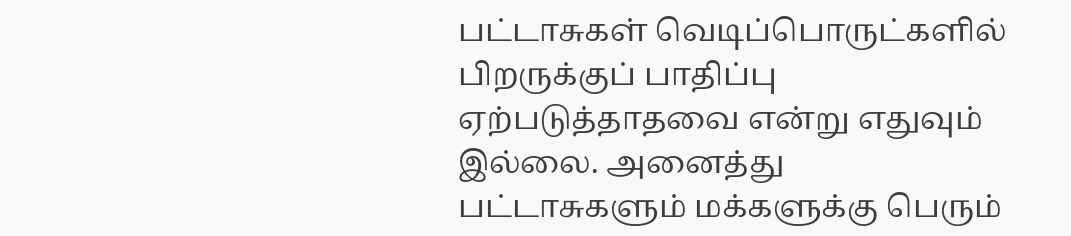பட்டாசுகள் வெடிப்பொருட்களில் பிறருக்குப் பாதிப்பு ஏற்படுத்தாதவை என்று எதுவும் இல்லை. அனைத்து பட்டாசுகளும் மக்களுக்கு பெரும்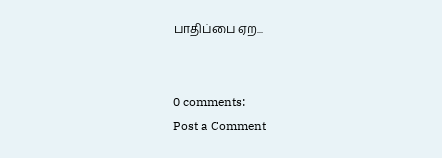பாதிப்பை ஏற...


0 comments:
Post a Comment